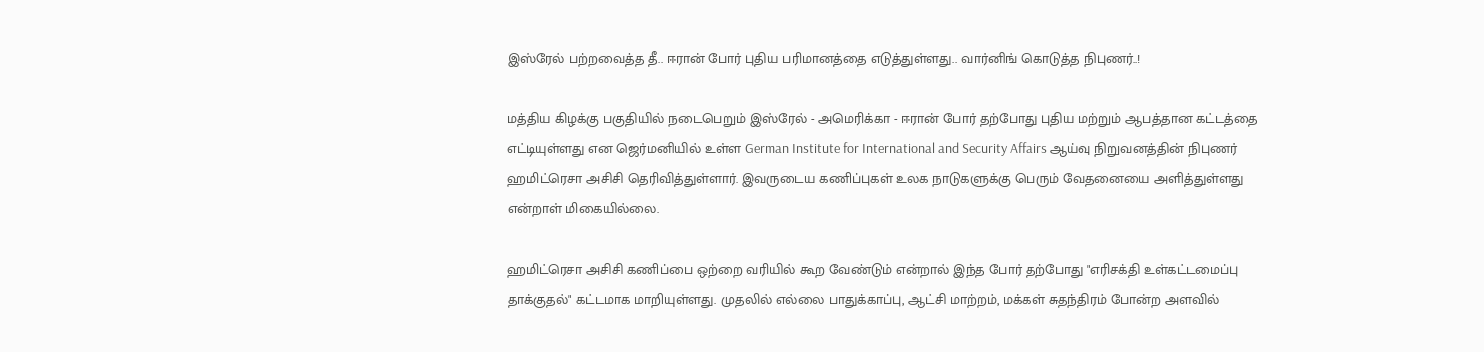இஸ்ரேல் பற்றவைத்த தீ.. ஈரான் போர் புதிய பரிமானத்தை எடுத்துள்ளது.. வார்னிங் கொடுத்த நிபுணர்..!

மத்திய கிழக்கு பகுதியில் நடைபெறும் இஸ்ரேல் - அமெரிக்கா - ஈரான் போர் தற்போது புதிய மற்றும் ஆபத்தான கட்டத்தை எட்டியுள்ளது என ஜெர்மனியில் உள்ள German Institute for International and Security Affairs ஆய்வு நிறுவனத்தின் நிபுணர் ஹமிட்ரெசா அசிசி தெரிவித்துள்ளார். இவருடைய கணிப்புகள் உலக நாடுகளுக்கு பெரும் வேதனையை அளித்துள்ளது என்றாள் மிகையில்லை.

ஹமிட்ரெசா அசிசி கணிப்பை ஒற்றை வரியில் கூற வேண்டும் என்றால் இந்த போர் தற்போது "எரிசக்தி உள்கட்டமைப்பு தாக்குதல்" கட்டமாக மாறியுள்ளது. முதலில் எல்லை பாதுக்காப்பு, ஆட்சி மாற்றம், மக்கள் சுதந்திரம் போன்ற அளவில்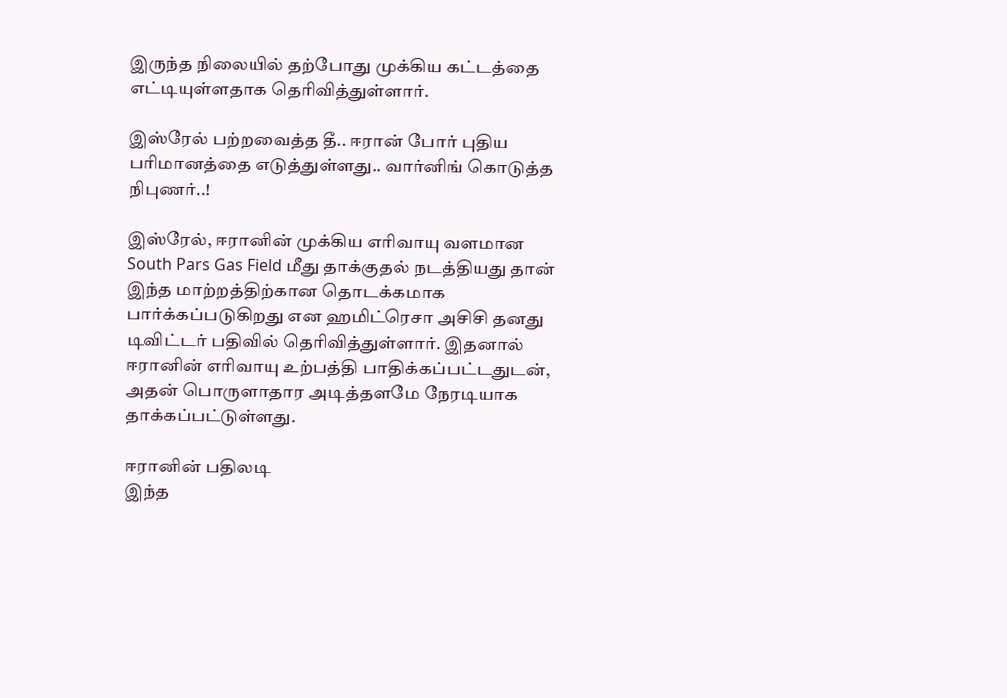இருந்த நிலையில் தற்போது முக்கிய கட்டத்தை எட்டியுள்ளதாக தெரிவித்துள்ளார்.

இஸ்ரேல் பற்றவைத்த தீ.. ஈரான் போர் புதிய பரிமானத்தை எடுத்துள்ளது.. வார்னிங் கொடுத்த  நிபுணர்..!

இஸ்ரேல், ஈரானின் முக்கிய எரிவாயு வளமான South Pars Gas Field மீது தாக்குதல் நடத்தியது தான் இந்த மாற்றத்திற்கான தொடக்கமாக பார்க்கப்படுகிறது என ஹமிட்ரெசா அசிசி தனது டிவிட்டர் பதிவில் தெரிவித்துள்ளார். இதனால் ஈரானின் எரிவாயு உற்பத்தி பாதிக்கப்பட்டதுடன், அதன் பொருளாதார அடித்தளமே நேரடியாக தாக்கப்பட்டுள்ளது.

ஈரானின் பதிலடி
இந்த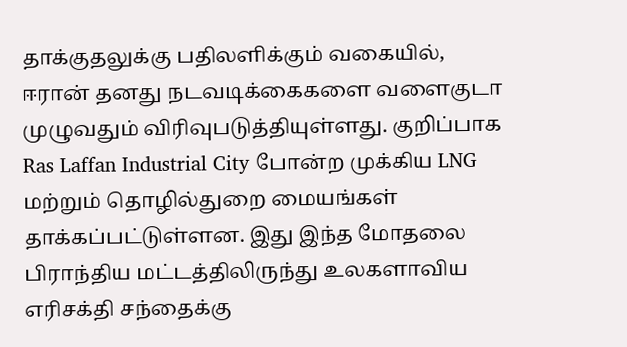தாக்குதலுக்கு பதிலளிக்கும் வகையில், ஈரான் தனது நடவடிக்கைகளை வளைகுடா முழுவதும் விரிவுபடுத்தியுள்ளது. குறிப்பாக Ras Laffan Industrial City போன்ற முக்கிய LNG மற்றும் தொழில்துறை மையங்கள் தாக்கப்பட்டுள்ளன. இது இந்த மோதலை பிராந்திய மட்டத்திலிருந்து உலகளாவிய எரிசக்தி சந்தைக்கு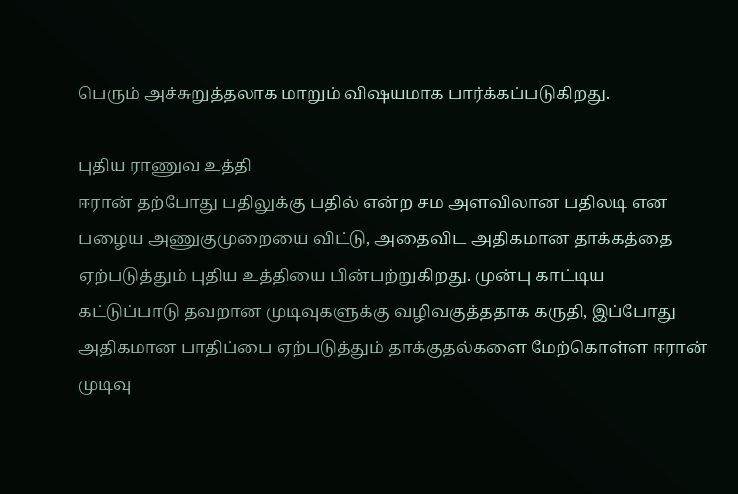பெரும் அச்சுறுத்தலாக மாறும் விஷயமாக பார்க்கப்படுகிறது.

புதிய ராணுவ உத்தி
ஈரான் தற்போது பதிலுக்கு பதில் என்ற சம அளவிலான பதிலடி என பழைய அணுகுமுறையை விட்டு, அதைவிட அதிகமான தாக்கத்தை ஏற்படுத்தும் புதிய உத்தியை பின்பற்றுகிறது. முன்பு காட்டிய கட்டுப்பாடு தவறான முடிவுகளுக்கு வழிவகுத்ததாக கருதி, இப்போது அதிகமான பாதிப்பை ஏற்படுத்தும் தாக்குதல்களை மேற்கொள்ள ஈரான் முடிவு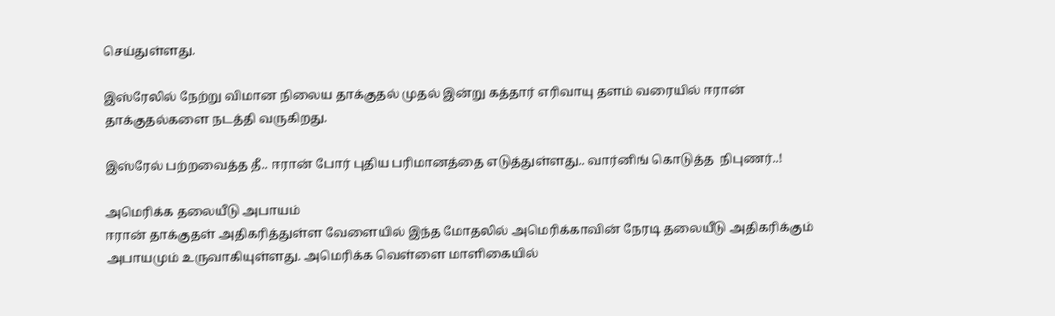செய்துள்ளது.

இஸ்ரேலில் நேற்று விமான நிலைய தாக்குதல் முதல் இன்று கத்தார் எரிவாயு தளம் வரையில் ஈரான் தாக்குதல்களை நடத்தி வருகிறது.

இஸ்ரேல் பற்றவைத்த தீ.. ஈரான் போர் புதிய பரிமானத்தை எடுத்துள்ளது.. வார்னிங் கொடுத்த  நிபுணர்..!

அமெரிக்க தலையீடு அபாயம்
ஈரான் தாக்குதள் அதிகரித்துள்ள வேளையில் இந்த மோதலில் அமெரிக்காவின் நேரடி தலையீடு அதிகரிக்கும் அபாயமும் உருவாகியுள்ளது. அமெரிக்க வெள்ளை மாளிகையில்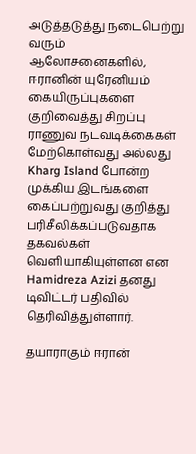அடுத்தடுத்து நடைபெற்று வரும் ஆலோசனைகளில், ஈரானின் யுரேனியம் கையிருப்புகளை குறிவைத்து சிறப்பு ராணுவ நடவடிக்கைகள் மேற்கொள்வது அல்லது Kharg Island போன்ற முக்கிய இடங்களை கைப்பற்றுவது குறித்து பரிசீலிக்கப்படுவதாக தகவல்கள் வெளியாகியுள்ளன என Hamidreza Azizi தனது டிவிட்டர் பதிவில் தெரிவித்துள்ளார்.

தயாராகும் ஈரான்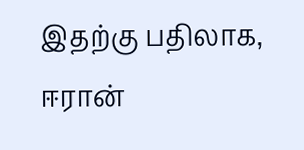இதற்கு பதிலாக, ஈரான்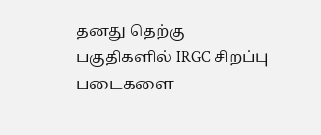தனது தெற்கு பகுதிகளில் IRGC சிறப்பு படைகளை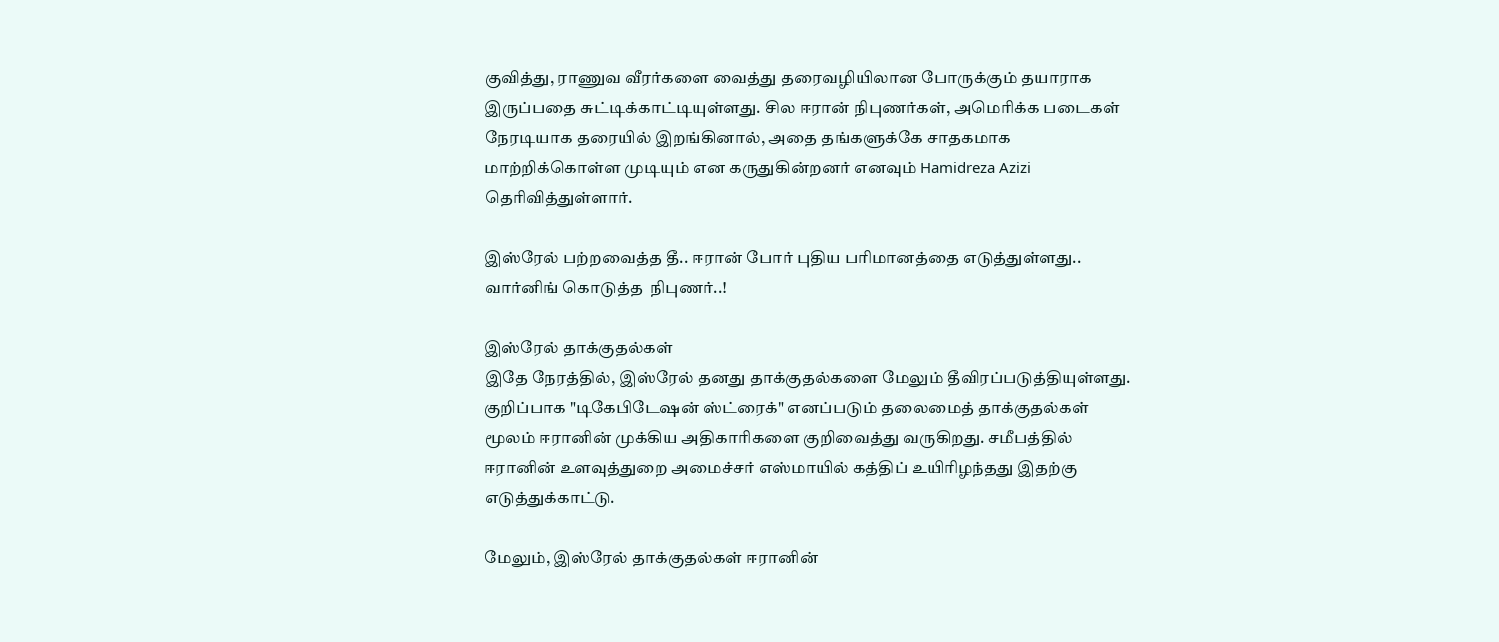குவித்து, ராணுவ வீரர்களை வைத்து தரைவழியிலான போருக்கும் தயாராக இருப்பதை சுட்டிக்காட்டியுள்ளது. சில ஈரான் நிபுணர்கள், அமெரிக்க படைகள் நேரடியாக தரையில் இறங்கினால், அதை தங்களுக்கே சாதகமாக மாற்றிக்கொள்ள முடியும் என கருதுகின்றனர் எனவும் Hamidreza Azizi தெரிவித்துள்ளார்.

இஸ்ரேல் பற்றவைத்த தீ.. ஈரான் போர் புதிய பரிமானத்தை எடுத்துள்ளது.. வார்னிங் கொடுத்த  நிபுணர்..!

இஸ்ரேல் தாக்குதல்கள்
இதே நேரத்தில், இஸ்ரேல் தனது தாக்குதல்களை மேலும் தீவிரப்படுத்தியுள்ளது. குறிப்பாக "டிகேபிடேஷன் ஸ்ட்ரைக்" எனப்படும் தலைமைத் தாக்குதல்கள் மூலம் ஈரானின் முக்கிய அதிகாரிகளை குறிவைத்து வருகிறது. சமீபத்தில் ஈரானின் உளவுத்துறை அமைச்சர் எஸ்மாயில் கத்திப் உயிரிழந்தது இதற்கு எடுத்துக்காட்டு.

மேலும், இஸ்ரேல் தாக்குதல்கள் ஈரானின்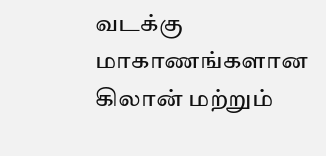வடக்கு மாகாணங்களான கிலான் மற்றும்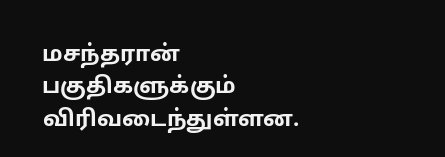மசந்தரான் பகுதிகளுக்கும் விரிவடைந்துள்ளன.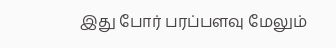இது போர் பரப்பளவு மேலும்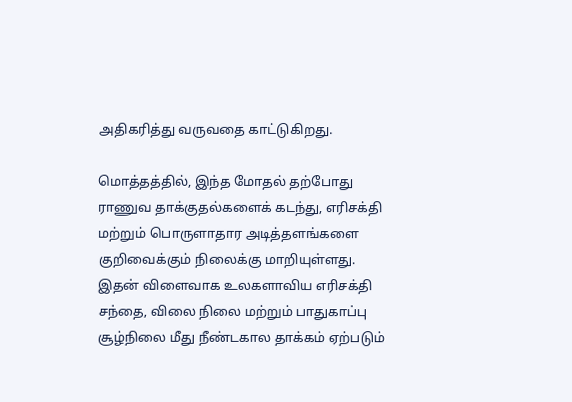அதிகரித்து வருவதை காட்டுகிறது.

மொத்தத்தில், இந்த மோதல் தற்போது ராணுவ தாக்குதல்களைக் கடந்து, எரிசக்தி மற்றும் பொருளாதார அடித்தளங்களை குறிவைக்கும் நிலைக்கு மாறியுள்ளது. இதன் விளைவாக உலகளாவிய எரிசக்தி சந்தை, விலை நிலை மற்றும் பாதுகாப்பு சூழ்நிலை மீது நீண்டகால தாக்கம் ஏற்படும்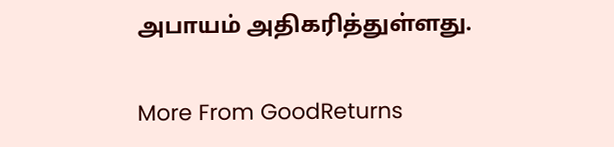அபாயம் அதிகரித்துள்ளது.

More From GoodReturns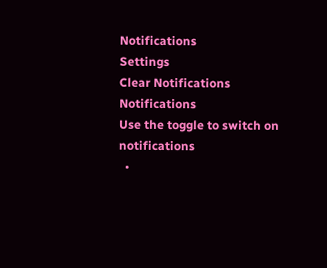Notifications
Settings
Clear Notifications
Notifications
Use the toggle to switch on notifications
  •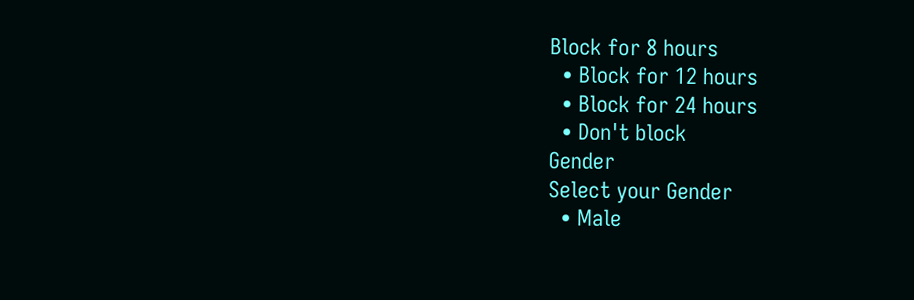Block for 8 hours
  • Block for 12 hours
  • Block for 24 hours
  • Don't block
Gender
Select your Gender
  • Male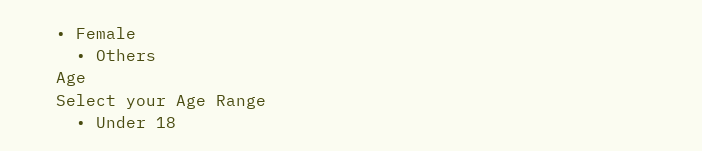• Female
  • Others
Age
Select your Age Range
  • Under 18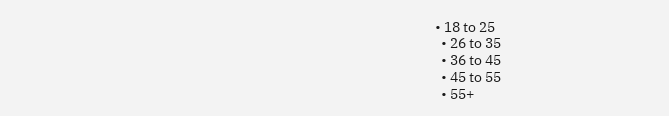• 18 to 25
  • 26 to 35
  • 36 to 45
  • 45 to 55
  • 55+